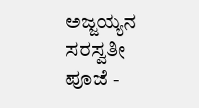ಅಜ್ಜಯ್ಯನ ಸರಸ್ವತೀ ಪೂಜೆ -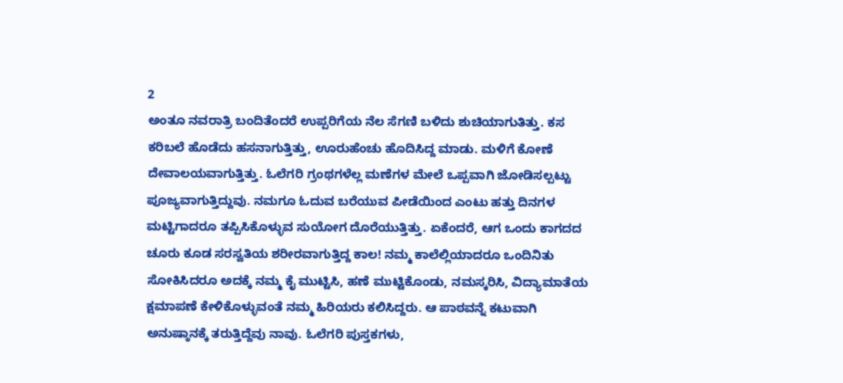2
ಅಂತೂ ನವರಾತ್ರಿ ಬಂದಿತೆಂದರೆ ಉಪ್ಪರಿಗೆಯ ನೆಲ ಸೆಗಣಿ ಬಳಿದು ಶುಚಿಯಾಗುತಿತ್ತು. ಕಸ ಕರಿಬಲೆ ಹೊಡೆದು ಹಸನಾಗುತ್ತಿತ್ತು, ಊರುಹೆಂಚು ಹೊದಿಸಿದ್ದ ಮಾಡು. ಮಳಿಗೆ ಕೋಣೆ ದೇವಾಲಯವಾಗುತ್ತಿತ್ತು. ಓಲೆಗರಿ ಗ್ರಂಥಗಳೆಲ್ಲ ಮಣೆಗಳ ಮೇಲೆ ಒಪ್ಪವಾಗಿ ಜೋಡಿಸಲ್ಪಟ್ಟು ಪೂಜ್ಯವಾಗುತ್ತಿದ್ದುವು. ನಮಗೂ ಓದುವ ಬರೆಯುವ ಪೀಡೆಯಿಂದ ಎಂಟು ಹತ್ತು ದಿನಗಳ ಮಟ್ಟಿಗಾದರೂ ತಪ್ಪಿಸಿಕೊಳ್ಳುವ ಸುಯೋಗ ದೊರೆಯುತ್ತಿತ್ತು. ಏಕೆಂದರೆ, ಆಗ ಒಂದು ಕಾಗದದ ಚೂರು ಕೂಡ ಸರಸ್ವತಿಯ ಶರೀರವಾಗುತ್ತಿದ್ದ ಕಾಲ! ನಮ್ಮ ಕಾಲೆಲ್ಲಿಯಾದರೂ ಒಂದಿನಿತು ಸೋಕಿಸಿದರೂ ಅದಕ್ಕೆ ನಮ್ಮ ಕೈ ಮುಟ್ಟಿಸಿ, ಹಣೆ ಮುಟ್ಟಿಕೊಂಡು, ನಮಸ್ಕರಿಸಿ, ವಿದ್ಯಾಮಾತೆಯ ಕ್ಷಮಾಪಣೆ ಕೇಳಿಕೊಳ್ಳುವಂತೆ ನಮ್ಮ ಹಿರಿಯರು ಕಲಿಸಿದ್ದರು. ಆ ಪಾಠವನ್ನೆ ಕಟುವಾಗಿ ಅನುಷ್ಠಾನಕ್ಕೆ ತರುತ್ತಿದ್ದೆವು ನಾವು. ಓಲೆಗರಿ ಪುಸ್ತಕಗಳು,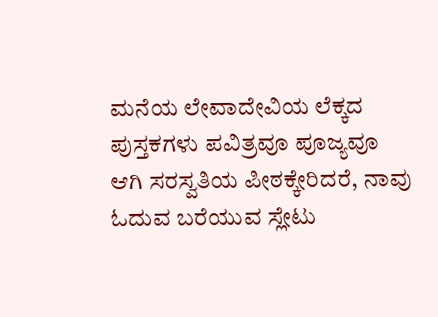ಮನೆಯ ಲೇವಾದೇವಿಯ ಲೆಕ್ಕದ ಪುಸ್ತಕಗಳು ಪವಿತ್ರವೂ ಪೂಜ್ಯವೂ ಆಗಿ ಸರಸ್ವತಿಯ ಪೀಠಕ್ಕೇರಿದರೆ, ನಾವು ಓದುವ ಬರೆಯುವ ಸ್ಲೇಟು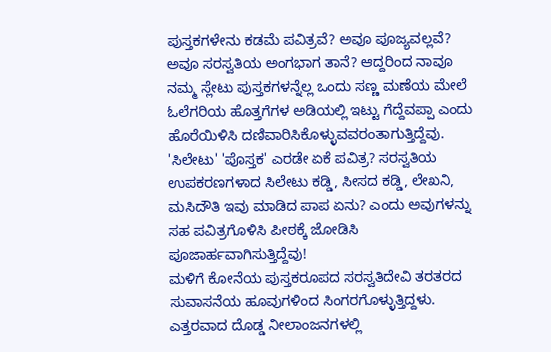ಪುಸ್ತಕಗಳೇನು ಕಡಮೆ ಪವಿತ್ರವೆ? ಅವೂ ಪೂಜ್ಯವಲ್ಲವೆ? ಅವೂ ಸರಸ್ವತಿಯ ಅಂಗಭಾಗ ತಾನೆ? ಆದ್ದರಿಂದ ನಾವೂ ನಮ್ಮ ಸ್ಲೇಟು ಪುಸ್ತಕಗಳನ್ನೆಲ್ಲ ಒಂದು ಸಣ್ಣ ಮಣೆಯ ಮೇಲೆ ಓಲೆಗರಿಯ ಹೊತ್ತಗೆಗಳ ಅಡಿಯಲ್ಲಿ ಇಟ್ಟು ಗೆದ್ದೆವಪ್ಪಾ ಎಂದು ಹೊರೆಯಿಳಿಸಿ ದಣಿವಾರಿಸಿಕೊಳ್ಳುವವರಂತಾಗುತ್ತಿದ್ದೆವು. 'ಸಿಲೇಟು' 'ಪೊಸ್ತಕ' ಎರಡೇ ಏಕೆ ಪವಿತ್ರ? ಸರಸ್ವತಿಯ ಉಪಕರಣಗಳಾದ ಸಿಲೇಟು ಕಡ್ಡಿ, ಸೀಸದ ಕಡ್ಡಿ, ಲೇಖನಿ, ಮಸಿದೌತಿ ಇವು ಮಾಡಿದ ಪಾಪ ಏನು? ಎಂದು ಅವುಗಳನ್ನು ಸಹ ಪವಿತ್ರಗೊಳಿಸಿ ಪೀಠಕ್ಕೆ ಜೋಡಿಸಿ ಪೂಜಾರ್ಹವಾಗಿಸುತ್ತಿದ್ದೆವು!
ಮಳಿಗೆ ಕೋನೆಯ ಪುಸ್ತಕರೂಪದ ಸರಸ್ವತಿದೇವಿ ತರತರದ ಸುವಾಸನೆಯ ಹೂವುಗಳಿಂದ ಸಿಂಗರಗೊಳ್ಳುತ್ತಿದ್ದಳು. ಎತ್ತರವಾದ ದೊಡ್ಡ ನೀಲಾಂಜನಗಳಲ್ಲಿ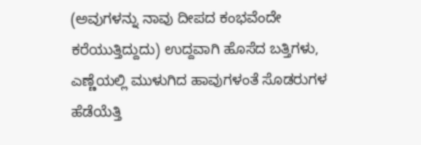(ಅವುಗಳನ್ನು ನಾವು ದೀಪದ ಕಂಭವೆಂದೇ ಕರೆಯುತ್ತಿದ್ದುದು) ಉದ್ದವಾಗಿ ಹೊಸೆದ ಬತ್ತಿಗಳು, ಎಣ್ಣೆಯಲ್ಲಿ ಮುಳುಗಿದ ಹಾವುಗಳಂತೆ ಸೊಡರುಗಳ ಹೆಡೆಯೆತ್ತಿ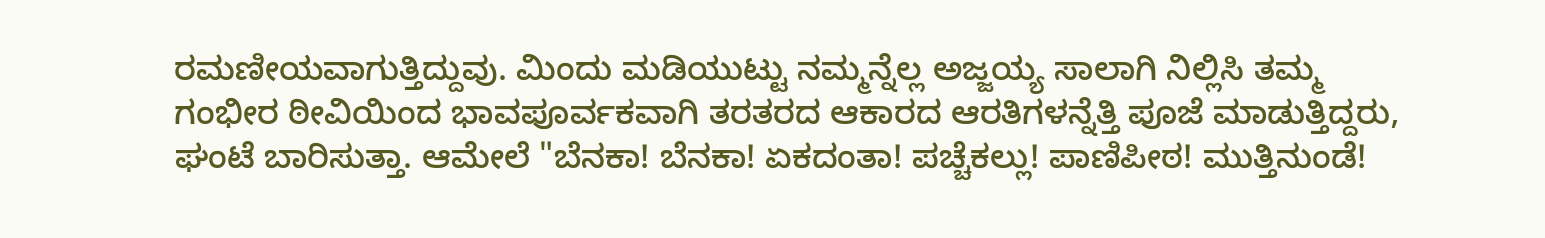ರಮಣೀಯವಾಗುತ್ತಿದ್ದುವು. ಮಿಂದು ಮಡಿಯುಟ್ಟು ನಮ್ಮನ್ನೆಲ್ಲ ಅಜ್ಜಯ್ಯ ಸಾಲಾಗಿ ನಿಲ್ಲಿಸಿ ತಮ್ಮ ಗಂಭೀರ ಠೀವಿಯಿಂದ ಭಾವಪೂರ್ವಕವಾಗಿ ತರತರದ ಆಕಾರದ ಆರತಿಗಳನ್ನೆತ್ತಿ ಪೂಜೆ ಮಾಡುತ್ತಿದ್ದರು, ಘಂಟೆ ಬಾರಿಸುತ್ತಾ. ಆಮೇಲೆ "ಬೆನಕಾ! ಬೆನಕಾ! ಏಕದಂತಾ! ಪಚ್ಚೆಕಲ್ಲು! ಪಾಣಿಪೀಠ! ಮುತ್ತಿನುಂಡೆ!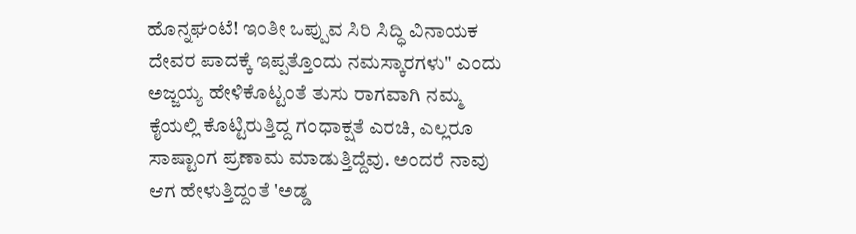ಹೊನ್ನಘಂಟೆ! ಇಂತೀ ಒಪ್ಪುವ ಸಿರಿ ಸಿದ್ಧಿ ವಿನಾಯಕ ದೇವರ ಪಾದಕ್ಕೆ ಇಪ್ಪತ್ತೊಂದು ನಮಸ್ಕಾರಗಳು" ಎಂದು ಅಜ್ಜಯ್ಯ ಹೇಳಿಕೊಟ್ಟಂತೆ ತುಸು ರಾಗವಾಗಿ ನಮ್ಮ ಕೈಯಲ್ಲಿ ಕೊಟ್ಟಿರುತ್ತಿದ್ದ ಗಂಧಾಕ್ಷತೆ ಎರಚಿ, ಎಲ್ಲರೂ ಸಾಷ್ಟಾಂಗ ಪ್ರಣಾಮ ಮಾಡುತ್ತಿದ್ದೆವು. ಅಂದರೆ ನಾವು ಆಗ ಹೇಳುತ್ತಿದ್ದಂತೆ 'ಅಡ್ಡ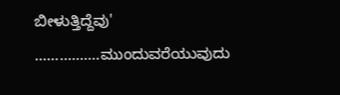ಬೀಳುತ್ತಿದ್ದೆವು'
................ಮುಂದುವರೆಯುವುದು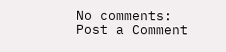No comments:
Post a Comment